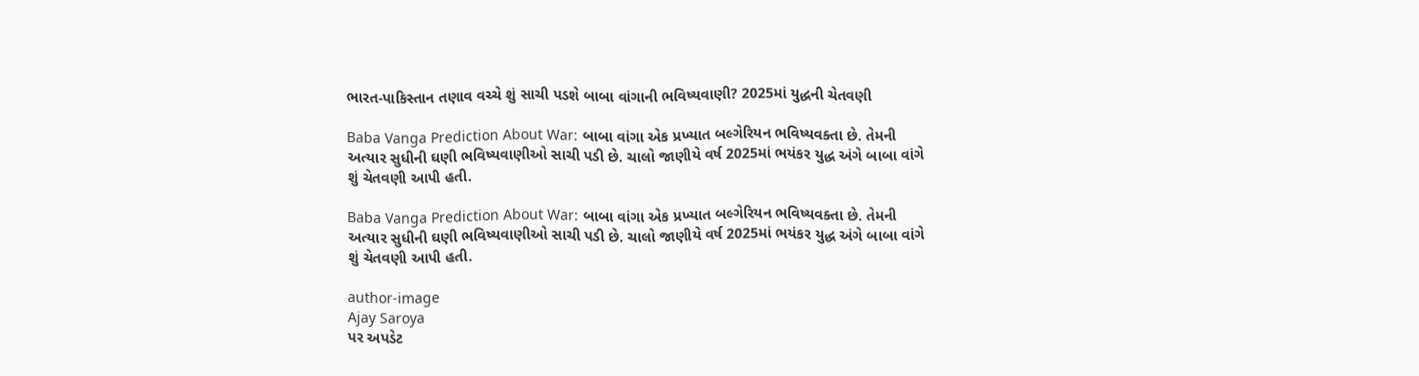ભારત-પાકિસ્તાન તણાવ વચ્ચે શું સાચી પડશે બાબા વાંગાની ભવિષ્યવાણી? 2025માં યુદ્ધની ચેતવણી

Baba Vanga Prediction About War: બાબા વાંગા એક પ્રખ્યાત બલ્ગેરિયન ભવિષ્યવક્તા છે. તેમની અત્યાર સુધીની ઘણી ભવિષ્યવાણીઓ સાચી પડી છે. ચાલો જાણીયે વર્ષ 2025માં ભયંકર યુદ્ધ અંગે બાબા વાંગે શું ચેતવણી આપી હતી.

Baba Vanga Prediction About War: બાબા વાંગા એક પ્રખ્યાત બલ્ગેરિયન ભવિષ્યવક્તા છે. તેમની અત્યાર સુધીની ઘણી ભવિષ્યવાણીઓ સાચી પડી છે. ચાલો જાણીયે વર્ષ 2025માં ભયંકર યુદ્ધ અંગે બાબા વાંગે શું ચેતવણી આપી હતી.

author-image
Ajay Saroya
પર અપડેટ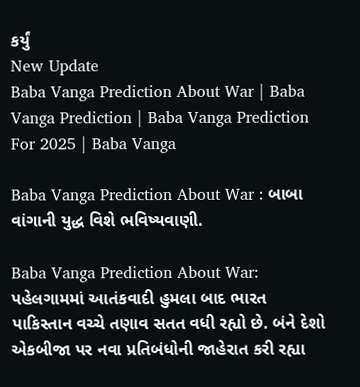કર્યું
New Update
Baba Vanga Prediction About War | Baba Vanga Prediction | Baba Vanga Prediction For 2025 | Baba Vanga

Baba Vanga Prediction About War : બાબા વાંગાની યુદ્ધ વિશે ભવિષ્યવાણી.

Baba Vanga Prediction About War: પહેલગામમાં આતંકવાદી હુમલા બાદ ભારત પાકિસ્તાન વચ્ચે તણાવ સતત વધી રહ્યો છે. બંને દેશો એકબીજા પર નવા પ્રતિબંધોની જાહેરાત કરી રહ્યા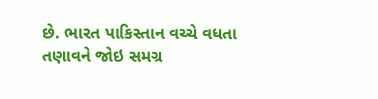છે. ભારત પાકિસ્તાન વચ્ચે વધતા તણાવને જોઇ સમગ્ર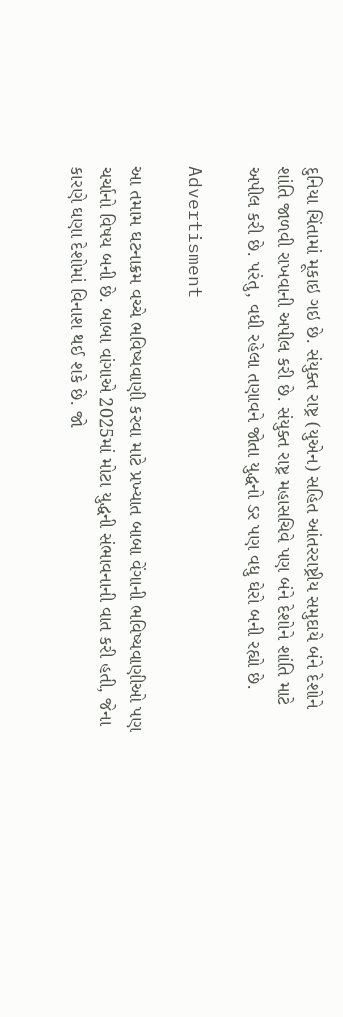દુનિયા ચિંતામાં મૂકાઇ ગઇ છે. સંયુક્ત રાષ્ટ્ર (યુએન) સહિત આંતરરાષ્ટ્રીય સમુદાયે બંને દેશોને શાંતિ જાળવી રાખવાની અપીલ કરી છે. સંયુક્ત રાષ્ટ્ર મહાસચિવે પણ બંને દેશોને શાંતિ માટે અપીલ કરી છે. પરંતુ, વધી રહેલા તણાવને જોતા યુદ્ધનો ડર પણ વધુ ઘેરો બની રહ્યો છે.

Advertisment

આ તમામ ઘટનાક્રમ વચ્ચે ભવિષ્યવાણી કરવા માટે પ્રખ્યાત બાબા વેંગાની ભવિષ્યવાણીઓ પણ ચર્ચાનો વિષય બની છે. બાબા વાંગાએ 2025માં મોટા યુદ્ધની સંભાવનાની વાત કરી હતી, જેના કારણે ઘણા દેશોમાં વિનાશ થઈ શકે છે. જો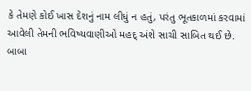કે તેમણે કોઈ ખાસ દેશનું નામ લીધું ન હતું, પરંતુ ભૂતકાળમાં કરવામાં આવેલી તેમની ભવિષ્યવાણીઓ મહદ્ અંશે સાચી સાબિત થઈ છે. બાબા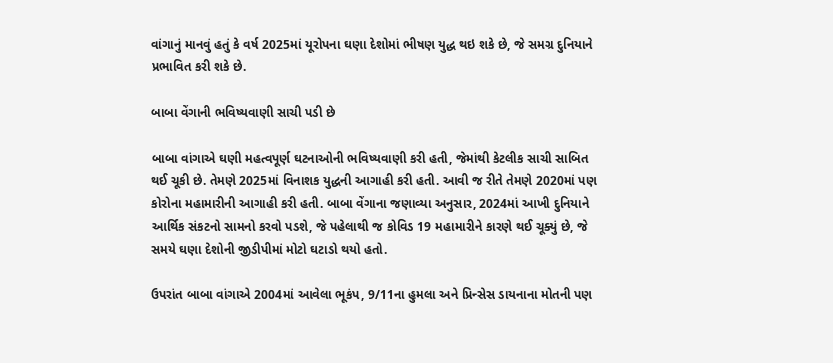વાંગાનું માનવું હતું કે વર્ષ 2025માં યૂરોપના ઘણા દેશોમાં ભીષણ યુદ્ધ થઇ શકે છે, જે સમગ્ર દુનિયાને પ્રભાવિત કરી શકે છે.

બાબા વેંગાની ભવિષ્યવાણી સાચી પડી છે

બાબા વાંગાએ ઘણી મહત્વપૂર્ણ ઘટનાઓની ભવિષ્યવાણી કરી હતી, જેમાંથી કેટલીક સાચી સાબિત થઈ ચૂકી છે. તેમણે 2025માં વિનાશક યુદ્ધની આગાહી કરી હતી. આવી જ રીતે તેમણે 2020માં પણ કોરોના મહામારીની આગાહી કરી હતી. બાબા વેંગાના જણાવ્યા અનુસાર, 2024માં આખી દુનિયાને આર્થિક સંકટનો સામનો કરવો પડશે, જે પહેલાથી જ કોવિડ 19 મહામારીને કારણે થઈ ચૂક્યું છે, જે સમયે ઘણા દેશોની જીડીપીમાં મોટો ઘટાડો થયો હતો.

ઉપરાંત બાબા વાંગાએ 2004માં આવેલા ભૂકંપ, 9/11ના હુમલા અને પ્રિન્સેસ ડાયનાના મોતની પણ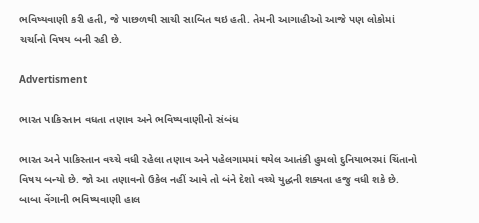ભવિષ્યવાણી કરી હતી, જે પાછળથી સાચી સાબિત થઇ હતી. તેમની આગાહીઓ આજે પણ લોકોમાં ચર્ચાનો વિષય બની રહી છે.

Advertisment

ભારત પાકિસ્તાન વધતા તણાવ અને ભવિષ્યવાણીનો સંબંધ

ભારત અને પાકિસ્તાન વચ્ચે વધી રહેલા તણાવ અને પહેલગામમાં થયેલ આતંકી હુમલો દુનિયાભરમાં ચિંતાનો વિષય બન્યો છે. જો આ તણાવનો ઉકેલ નહીં આવે તો બંને દેશો વચ્ચે યુદ્ધની શક્યતા હજુ વધી શકે છે. બાબા વેંગાની ભવિષ્યવાણી હાલ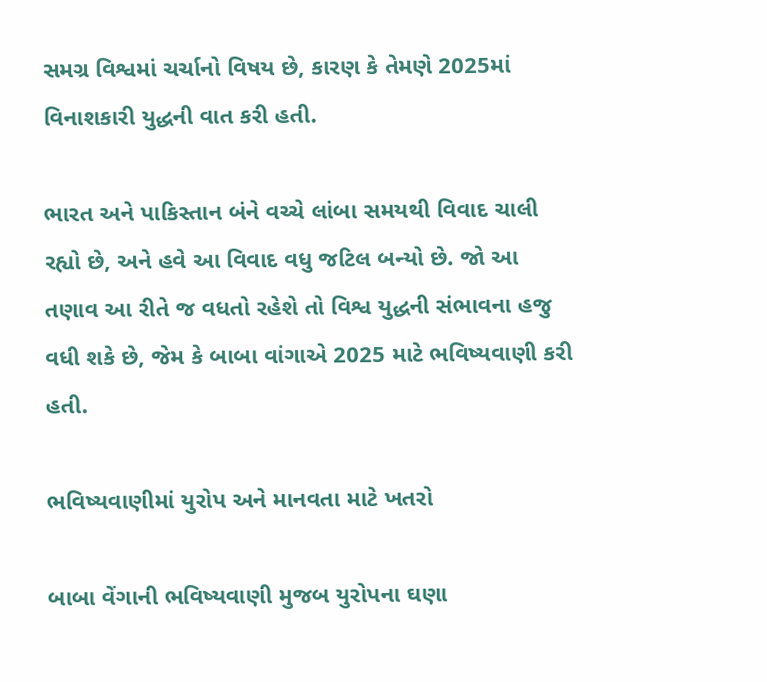સમગ્ર વિશ્વમાં ચર્ચાનો વિષય છે, કારણ કે તેમણે 2025માં વિનાશકારી યુદ્ધની વાત કરી હતી.

ભારત અને પાકિસ્તાન બંને વચ્ચે લાંબા સમયથી વિવાદ ચાલી રહ્યો છે, અને હવે આ વિવાદ વધુ જટિલ બન્યો છે. જો આ તણાવ આ રીતે જ વધતો રહેશે તો વિશ્વ યુદ્ધની સંભાવના હજુ વધી શકે છે, જેમ કે બાબા વાંગાએ 2025 માટે ભવિષ્યવાણી કરી હતી.

ભવિષ્યવાણીમાં યુરોપ અને માનવતા માટે ખતરો

બાબા વેંગાની ભવિષ્યવાણી મુજબ યુરોપના ઘણા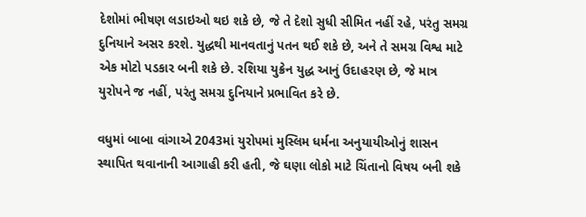દેશોમાં ભીષણ લડાઇઓ થઇ શકે છે, જે તે દેશો સુધી સીમિત નહીં રહે, પરંતુ સમગ્ર દુનિયાને અસર કરશે. યુદ્ધથી માનવતાનું પતન થઈ શકે છે, અને તે સમગ્ર વિશ્વ માટે એક મોટો પડકાર બની શકે છે. રશિયા યુક્રેન યુદ્ધ આનું ઉદાહરણ છે, જે માત્ર યુરોપને જ નહીં, પરંતુ સમગ્ર દુનિયાને પ્રભાવિત કરે છે.

વધુમાં બાબા વાંગાએ 2043માં યુરોપમાં મુસ્લિમ ધર્મના અનુયાયીઓનું શાસન સ્થાપિત થવાનાની આગાહી કરી હતી, જે ઘણા લોકો માટે ચિંતાનો વિષય બની શકે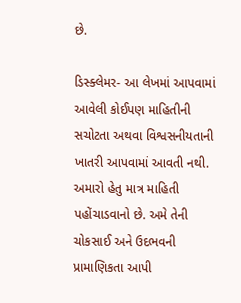છે.

ડિસ્ક્લેમર- આ લેખમાં આપવામાં આવેલી કોઈપણ માહિતીની સચોટતા અથવા વિશ્વસનીયતાની ખાતરી આપવામાં આવતી નથી. અમારો હેતુ માત્ર માહિતી પહોંચાડવાનો છે. અમે તેની ચોકસાઈ અને ઉદભવની પ્રામાણિકતા આપી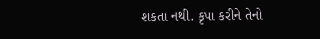શકતા નથી. કૃપા કરીને તેનો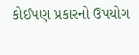કોઈપણ પ્રકારનો ઉપયોગ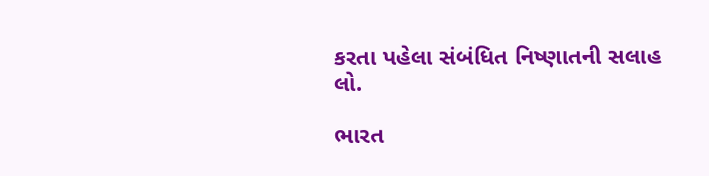કરતા પહેલા સંબંધિત નિષ્ણાતની સલાહ લો.

ભારત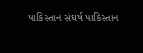પાકિસ્તાન સંઘર્ષ પાકિસ્તાન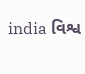india વિશ્વ